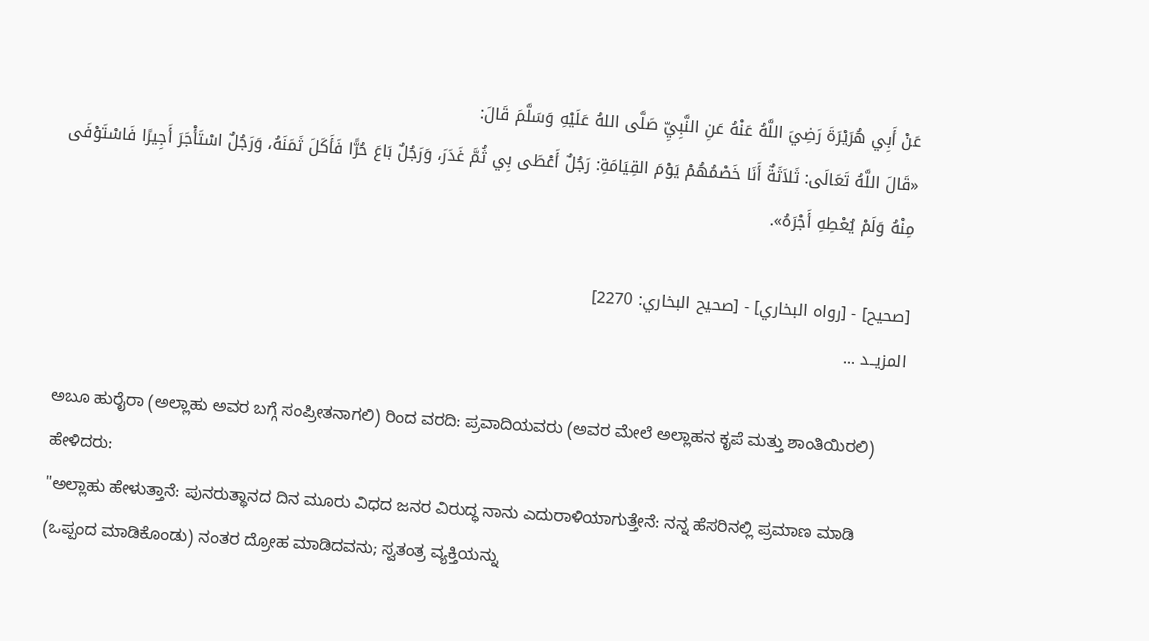عَنْ أَبِي هُرَيْرَةَ رَضِيَ اللَّهُ عَنْهُ عَنِ النَّبِيِّ صَلَّى اللهُ عَلَيْهِ وَسَلَّمَ قَالَ:
«قَالَ اللَّهُ تَعَالَى: ثَلاَثَةٌ أَنَا خَصْمُهُمْ يَوْمَ القِيَامَةِ: رَجُلٌ أَعْطَى بِي ثُمَّ غَدَرَ، وَرَجُلٌ بَاعَ حُرًّا فَأَكَلَ ثَمَنَهُ، وَرَجُلٌ اسْتَأْجَرَ أَجِيرًا فَاسْتَوْفَى مِنْهُ وَلَمْ يُعْطِهِ أَجْرَهُ».

[صحيح] - [رواه البخاري] - [صحيح البخاري: 2270]
المزيــد ...

ಅಬೂ ಹುರೈರಾ (ಅಲ್ಲಾಹು ಅವರ ಬಗ್ಗೆ ಸಂಪ್ರೀತನಾಗಲಿ) ರಿಂದ ವರದಿ: ಪ್ರವಾದಿಯವರು (ಅವರ ಮೇಲೆ ಅಲ್ಲಾಹನ ಕೃಪೆ ಮತ್ತು ಶಾಂತಿಯಿರಲಿ) ಹೇಳಿದರು:
"ಅಲ್ಲಾಹು ಹೇಳುತ್ತಾನೆ: ಪುನರುತ್ಥಾನದ ದಿನ ಮೂರು ವಿಧದ ಜನರ ವಿರುದ್ಧ ನಾನು ಎದುರಾಳಿಯಾಗುತ್ತೇನೆ: ನನ್ನ ಹೆಸರಿನಲ್ಲಿ ಪ್ರಮಾಣ ಮಾಡಿ (ಒಪ್ಪಂದ ಮಾಡಿಕೊಂಡು) ನಂತರ ದ್ರೋಹ ಮಾಡಿದವನು; ಸ್ವತಂತ್ರ ವ್ಯಕ್ತಿಯನ್ನು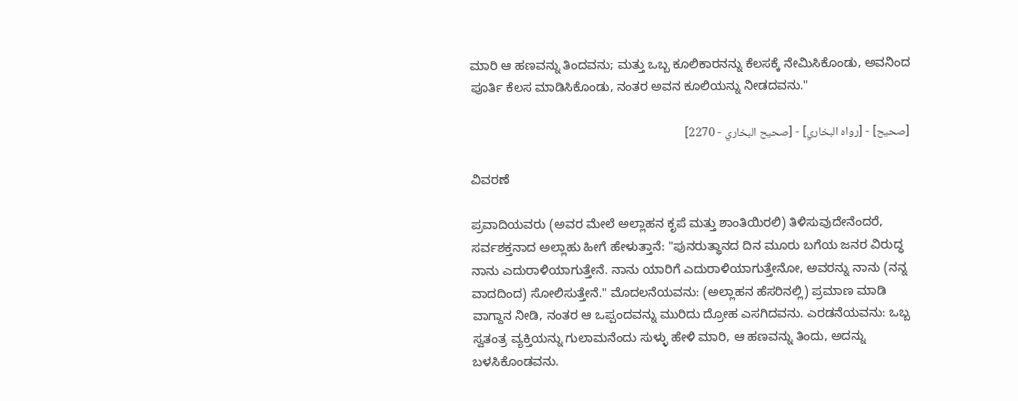ಮಾರಿ ಆ ಹಣವನ್ನು ತಿಂದವನು; ಮತ್ತು ಒಬ್ಬ ಕೂಲಿಕಾರನನ್ನು ಕೆಲಸಕ್ಕೆ ನೇಮಿಸಿಕೊಂಡು, ಅವನಿಂದ ಪೂರ್ತಿ ಕೆಲಸ ಮಾಡಿಸಿಕೊಂಡು, ನಂತರ ಅವನ ಕೂಲಿಯನ್ನು ನೀಡದವನು."

[صحيح] - [رواه البخاري] - [صحيح البخاري - 2270]

ವಿವರಣೆ

ಪ್ರವಾದಿಯವರು (ಅವರ ಮೇಲೆ ಅಲ್ಲಾಹನ ಕೃಪೆ ಮತ್ತು ಶಾಂತಿಯಿರಲಿ) ತಿಳಿಸುವುದೇನೆಂದರೆ, ಸರ್ವಶಕ್ತನಾದ ಅಲ್ಲಾಹು ಹೀಗೆ ಹೇಳುತ್ತಾನೆ: "ಪುನರುತ್ಥಾನದ ದಿನ ಮೂರು ಬಗೆಯ ಜನರ ವಿರುದ್ಧ ನಾನು ಎದುರಾಳಿಯಾಗುತ್ತೇನೆ. ನಾನು ಯಾರಿಗೆ ಎದುರಾಳಿಯಾಗುತ್ತೇನೋ, ಅವರನ್ನು ನಾನು (ನನ್ನ ವಾದದಿಂದ) ಸೋಲಿಸುತ್ತೇನೆ." ಮೊದಲನೆಯವನು: (ಅಲ್ಲಾಹನ ಹೆಸರಿನಲ್ಲಿ) ಪ್ರಮಾಣ ಮಾಡಿ ವಾಗ್ದಾನ ನೀಡಿ, ನಂತರ ಆ ಒಪ್ಪಂದವನ್ನು ಮುರಿದು ದ್ರೋಹ ಎಸಗಿದವನು. ಎರಡನೆಯವನು: ಒಬ್ಬ ಸ್ವತಂತ್ರ ವ್ಯಕ್ತಿಯನ್ನು ಗುಲಾಮನೆಂದು ಸುಳ್ಳು ಹೇಳಿ ಮಾರಿ, ಆ ಹಣವನ್ನು ತಿಂದು, ಅದನ್ನು ಬಳಸಿಕೊಂಡವನು.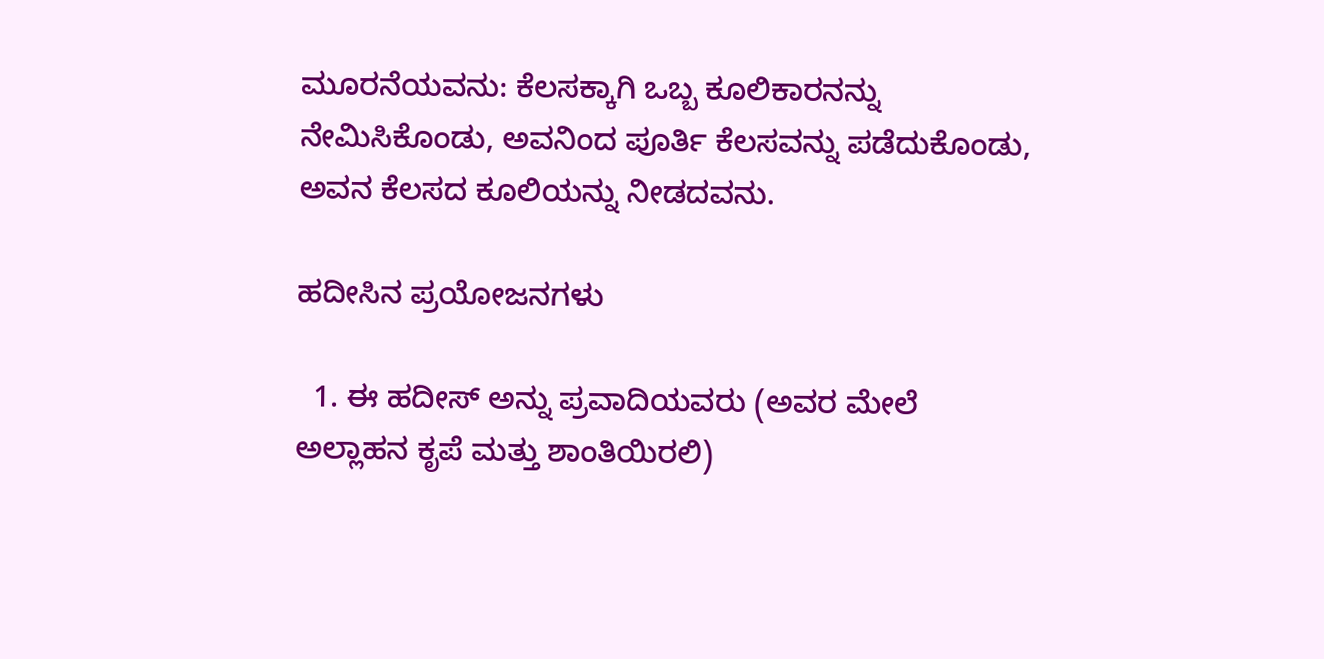ಮೂರನೆಯವನು: ಕೆಲಸಕ್ಕಾಗಿ ಒಬ್ಬ ಕೂಲಿಕಾರನನ್ನು ನೇಮಿಸಿಕೊಂಡು, ಅವನಿಂದ ಪೂರ್ತಿ ಕೆಲಸವನ್ನು ಪಡೆದುಕೊಂಡು, ಅವನ ಕೆಲಸದ ಕೂಲಿಯನ್ನು ನೀಡದವನು.

ಹದೀಸಿನ ಪ್ರಯೋಜನಗಳು

  1. ಈ ಹದೀಸ್ ಅನ್ನು ಪ್ರವಾದಿಯವರು (ಅವರ ಮೇಲೆ ಅಲ್ಲಾಹನ ಕೃಪೆ ಮತ್ತು ಶಾಂತಿಯಿರಲಿ)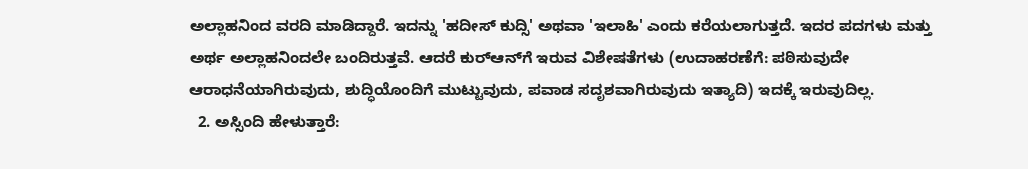ಅಲ್ಲಾಹನಿಂದ ವರದಿ ಮಾಡಿದ್ದಾರೆ. ಇದನ್ನು 'ಹದೀಸ್ ಕುದ್ಸಿ' ಅಥವಾ 'ಇಲಾಹಿ' ಎಂದು ಕರೆಯಲಾಗುತ್ತದೆ. ಇದರ ಪದಗಳು ಮತ್ತು ಅರ್ಥ ಅಲ್ಲಾಹನಿಂದಲೇ ಬಂದಿರುತ್ತವೆ. ಆದರೆ ಕುರ್‌ಆನ್‌ಗೆ ಇರುವ ವಿಶೇಷತೆಗಳು (ಉದಾಹರಣೆಗೆ: ಪಠಿಸುವುದೇ ಆರಾಧನೆಯಾಗಿರುವುದು, ಶುದ್ಧಿಯೊಂದಿಗೆ ಮುಟ್ಟುವುದು, ಪವಾಡ ಸದೃಶವಾಗಿರುವುದು ಇತ್ಯಾದಿ) ಇದಕ್ಕೆ ಇರುವುದಿಲ್ಲ.
  2. ಅಸ್ಸಿಂದಿ ಹೇಳುತ್ತಾರೆ: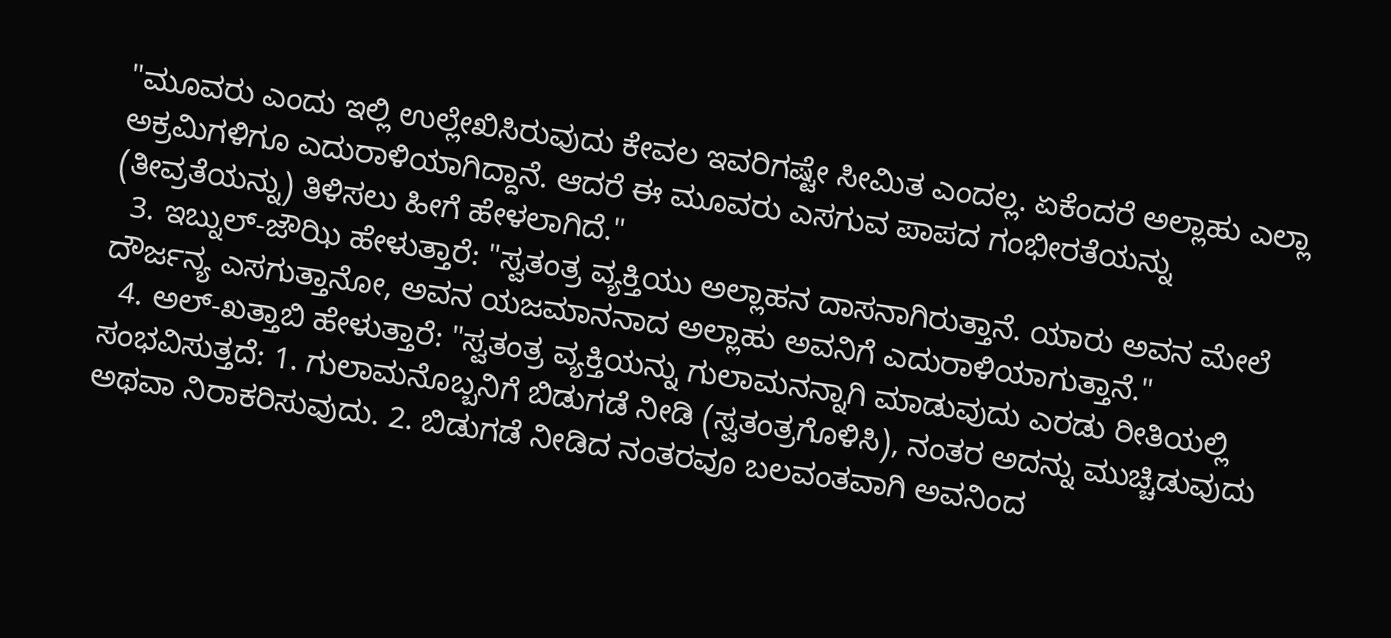"ಮೂವರು ಎಂದು ಇಲ್ಲಿ ಉಲ್ಲೇಖಿಸಿರುವುದು ಕೇವಲ ಇವರಿಗಷ್ಟೇ ಸೀಮಿತ ಎಂದಲ್ಲ. ಏಕೆಂದರೆ ಅಲ್ಲಾಹು ಎಲ್ಲಾ ಅಕ್ರಮಿಗಳಿಗೂ ಎದುರಾಳಿಯಾಗಿದ್ದಾನೆ. ಆದರೆ ಈ ಮೂವರು ಎಸಗುವ ಪಾಪದ ಗಂಭೀರತೆಯನ್ನು (ತೀವ್ರತೆಯನ್ನು) ತಿಳಿಸಲು ಹೀಗೆ ಹೇಳಲಾಗಿದೆ."
  3. ಇಬ್ನುಲ್-ಜೌಝಿ ಹೇಳುತ್ತಾರೆ: "ಸ್ವತಂತ್ರ ವ್ಯಕ್ತಿಯು ಅಲ್ಲಾಹನ ದಾಸನಾಗಿರುತ್ತಾನೆ. ಯಾರು ಅವನ ಮೇಲೆ ದೌರ್ಜನ್ಯ ಎಸಗುತ್ತಾನೋ, ಅವನ ಯಜಮಾನನಾದ ಅಲ್ಲಾಹು ಅವನಿಗೆ ಎದುರಾಳಿಯಾಗುತ್ತಾನೆ."
  4. ಅಲ್-ಖತ್ತಾಬಿ ಹೇಳುತ್ತಾರೆ: "ಸ್ವತಂತ್ರ ವ್ಯಕ್ತಿಯನ್ನು ಗುಲಾಮನನ್ನಾಗಿ ಮಾಡುವುದು ಎರಡು ರೀತಿಯಲ್ಲಿ ಸಂಭವಿಸುತ್ತದೆ: 1. ಗುಲಾಮನೊಬ್ಬನಿಗೆ ಬಿಡುಗಡೆ ನೀಡಿ (ಸ್ವತಂತ್ರಗೊಳಿಸಿ), ನಂತರ ಅದನ್ನು ಮುಚ್ಚಿಡುವುದು ಅಥವಾ ನಿರಾಕರಿಸುವುದು. 2. ಬಿಡುಗಡೆ ನೀಡಿದ ನಂತರವೂ ಬಲವಂತವಾಗಿ ಅವನಿಂದ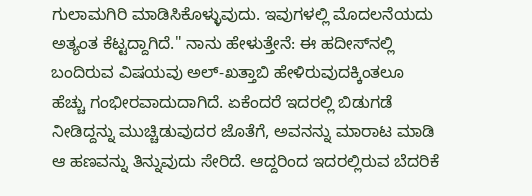ಗುಲಾಮಗಿರಿ ಮಾಡಿಸಿಕೊಳ್ಳುವುದು. ಇವುಗಳಲ್ಲಿ ಮೊದಲನೆಯದು ಅತ್ಯಂತ ಕೆಟ್ಟದ್ದಾಗಿದೆ." ನಾನು ಹೇಳುತ್ತೇನೆ: ಈ ಹದೀಸ್‌ನಲ್ಲಿ ಬಂದಿರುವ ವಿಷಯವು ಅಲ್-ಖತ್ತಾಬಿ ಹೇಳಿರುವುದಕ್ಕಿಂತಲೂ ಹೆಚ್ಚು ಗಂಭೀರವಾದುದಾಗಿದೆ. ಏಕೆಂದರೆ ಇದರಲ್ಲಿ ಬಿಡುಗಡೆ ನೀಡಿದ್ದನ್ನು ಮುಚ್ಚಿಡುವುದರ ಜೊತೆಗೆ, ಅವನನ್ನು ಮಾರಾಟ ಮಾಡಿ ಆ ಹಣವನ್ನು ತಿನ್ನುವುದು ಸೇರಿದೆ. ಆದ್ದರಿಂದ ಇದರಲ್ಲಿರುವ ಬೆದರಿಕೆ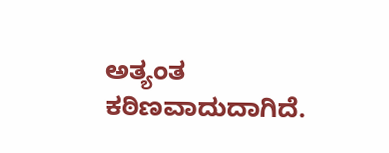ಅತ್ಯಂತ ಕಠಿಣವಾದುದಾಗಿದೆ.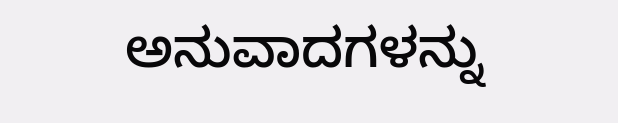ಅನುವಾದಗಳನ್ನು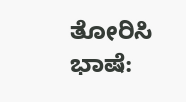ತೋರಿಸಿ
ಭಾಷೆ: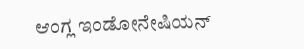ಆಂಗ್ಲ ಇಂಡೋನೇಷಿಯನ್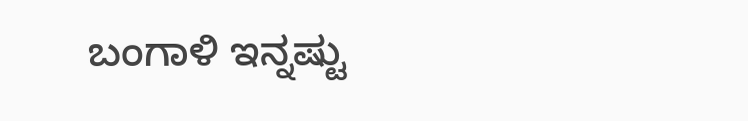ಬಂಗಾಳಿ ಇನ್ನಷ್ಟು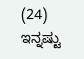(24)
ಇನ್ನಷ್ಟು